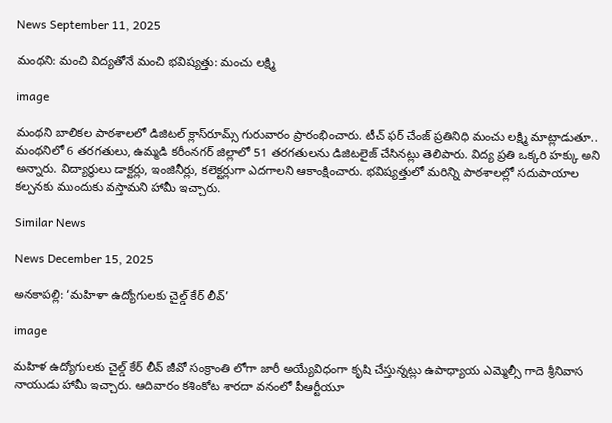News September 11, 2025

మంథని: మంచి విద్యతోనే మంచి భవిష్యత్తు: మంచు లక్ష్మి

image

మంథని బాలికల పాఠశాలలో డిజిటల్ క్లాస్‌రూమ్స్ గురువారం ప్రారంభించారు. టీచ్ ఫర్ చేంజ్ ప్రతినిధి మంచు లక్ష్మి మాట్లాడుతూ.. మంథనిలో 6 తరగతులు, ఉమ్మడి కరీంనగర్ జిల్లాలో 51 తరగతులను డిజిటలైజ్ చేసినట్లు తెలిపారు. విద్య ప్రతి ఒక్కరి హక్కు అని అన్నారు. విద్యార్థులు డాక్టర్లు, ఇంజినీర్లు, కలెక్టర్లుగా ఎదగాలని ఆకాంక్షించారు. భవిష్యత్తులో మరిన్ని పాఠశాలల్లో సదుపాయాల కల్పనకు ముందుకు వస్తామని హామీ ఇచ్చారు.

Similar News

News December 15, 2025

అనకాపల్లి: ‘మహిళా ఉద్యోగులకు చైల్డ్ కేర్ లీవ్’

image

మహిళ ఉద్యోగులకు చైల్డ్ కేర్ లీవ్ జీవో సంక్రాంతి లోగా జారీ అయ్యేవిధంగా కృషి చేస్తున్నట్లు ఉపాధ్యాయ ఎమ్మెల్సీ గాదె శ్రీనివాస నాయుడు హామీ ఇచ్చారు. ఆదివారం కశింకోట శారదా వనంలో పీఆర్టీయూ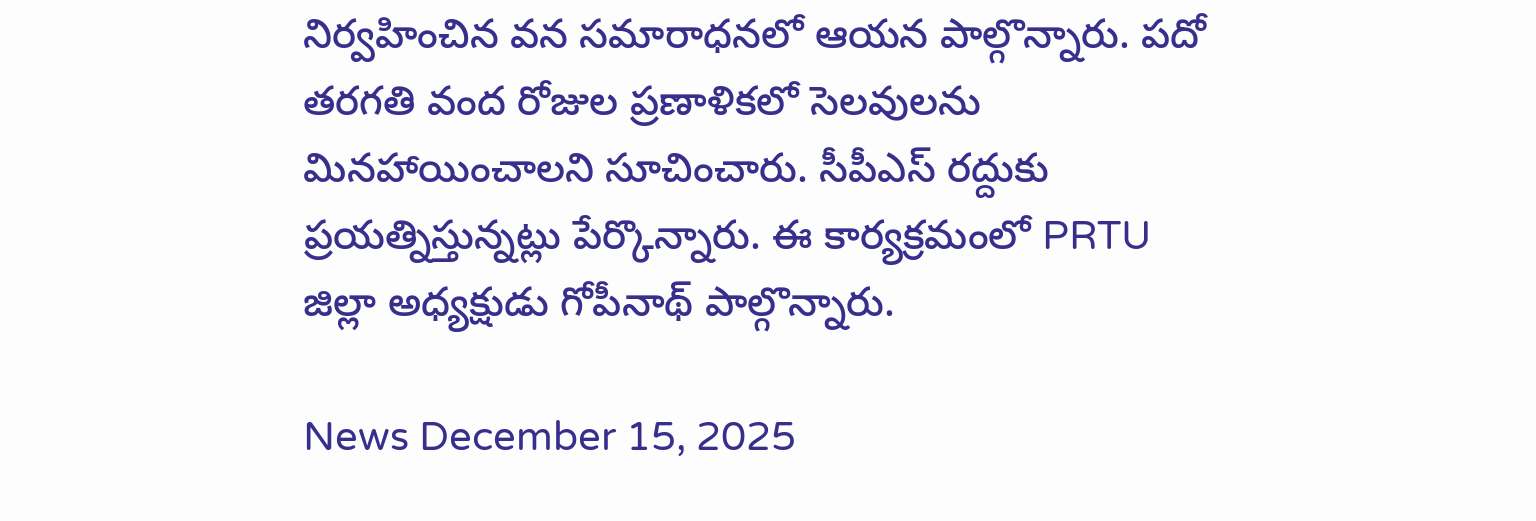నిర్వహించిన వన సమారాధనలో ఆయన పాల్గొన్నారు. పదో తరగతి వంద రోజుల ప్రణాళికలో సెలవులను మినహాయించాలని సూచించారు. సీపీఎస్ రద్దుకు ప్రయత్నిస్తున్నట్లు పేర్కొన్నారు. ఈ కార్యక్రమంలో PRTU జిల్లా అధ్యక్షుడు గోపీనాథ్ పాల్గొన్నారు.

News December 15, 2025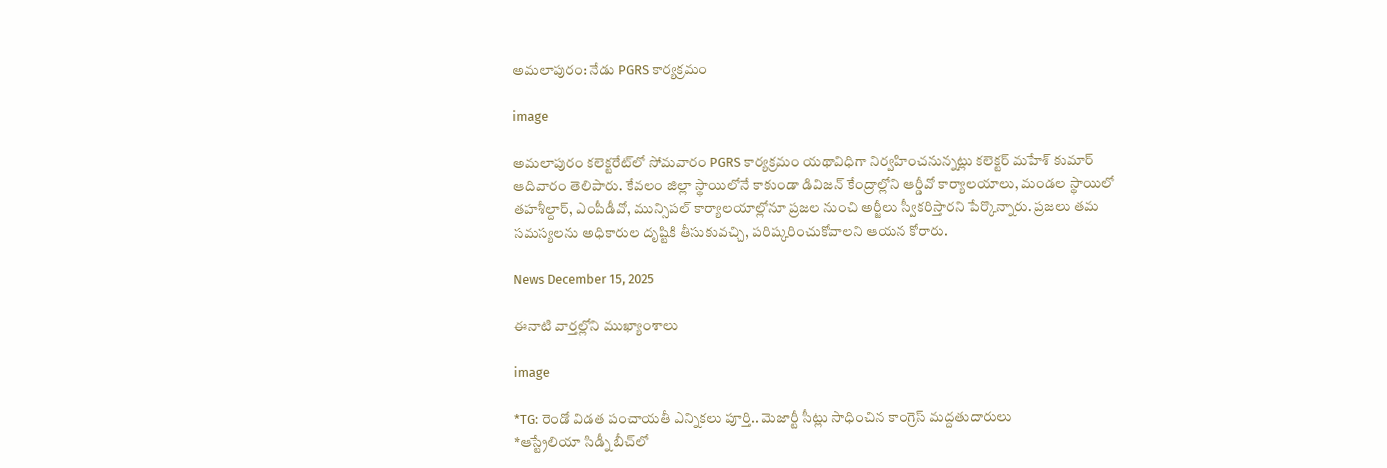అమలాపురం: నేడు PGRS కార్యక్రమం

image

అమలాపురం కలెక్టరేట్‌లో సోమవారం PGRS కార్యక్రమం యథావిధిగా నిర్వహించనున్నట్లు కలెక్టర్‌ మహేశ్‌ కుమార్‌ ఆదివారం తెలిపారు. కేవలం జిల్లా స్థాయిలోనే కాకుండా డివిజన్‌ కేంద్రాల్లోని ఆర్డీవో కార్యాలయాలు, మండల స్థాయిలో తహశీల్దార్‌, ఎంపీడీవో, మున్సిపల్‌ కార్యాలయాల్లోనూ ప్రజల నుంచి అర్జీలు స్వీకరిస్తారని పేర్కొన్నారు. ప్రజలు తమ సమస్యలను అధికారుల దృష్టికి తీసుకువచ్చి, పరిష్కరించుకోవాలని ఆయన కోరారు.

News December 15, 2025

ఈనాటి వార్తల్లోని ముఖ్యాంశాలు

image

*TG: రెండో విడత పంచాయతీ ఎన్నికలు పూర్తి.. మెజార్టీ సీట్లు సాధించిన కాంగ్రెస్ మద్దతుదారులు
*ఆస్ట్రేలియా సిడ్నీ బీచ్‌లో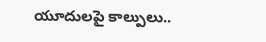యూదులపై కాల్పులు..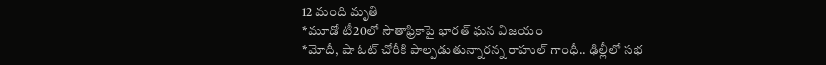12 మంది మృతి
*మూడో టీ20లో సౌతాఫ్రికాపై భారత్ ఘన విజయం
*మోదీ, షా ఓట్ చోరీకి పాల్పడుతున్నారన్న రాహుల్ గాంధీ.. ఢిల్లీలో సభ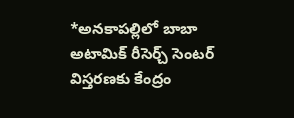*అనకాపల్లిలో బాబా అటామిక్ రీసెర్చ్ సెంటర్ విస్తరణకు కేంద్రం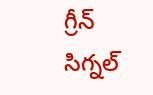గ్రీన్ సిగ్నల్